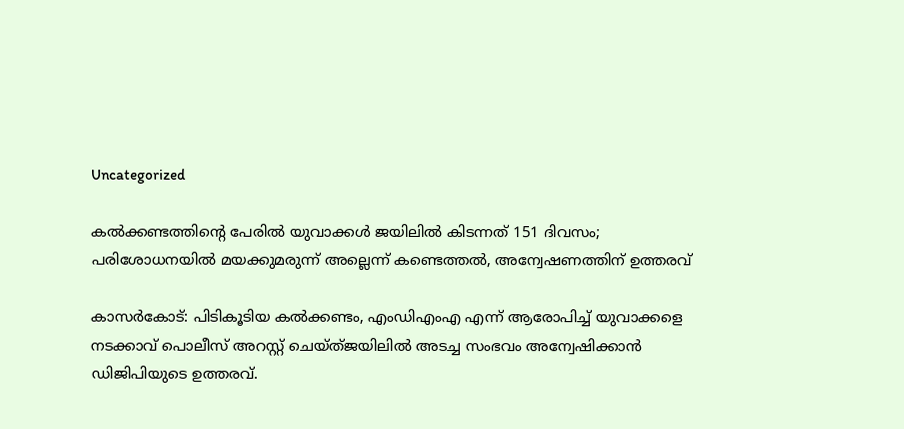Uncategorized

കൽക്കണ്ടത്തിന്റെ പേരിൽ യുവാക്കൾ ജയിലിൽ കിടന്നത് 151 ദിവസം; പരിശോധനയിൽ മയക്കുമരുന്ന് അല്ലെന്ന് കണ്ടെത്തൽ, അന്വേഷണത്തിന് ഉത്തരവ്

കാസർകോട്: പിടികൂടിയ കൽക്കണ്ടം, എംഡിഎംഎ എന്ന് ആരോപിച്ച് യുവാക്കളെ നടക്കാവ് പൊലീസ് അറസ്റ്റ് ചെയ്ത്ജയിലിൽ അടച്ച സംഭവം അന്വേഷിക്കാൻ ഡിജിപിയുടെ ഉത്തരവ്.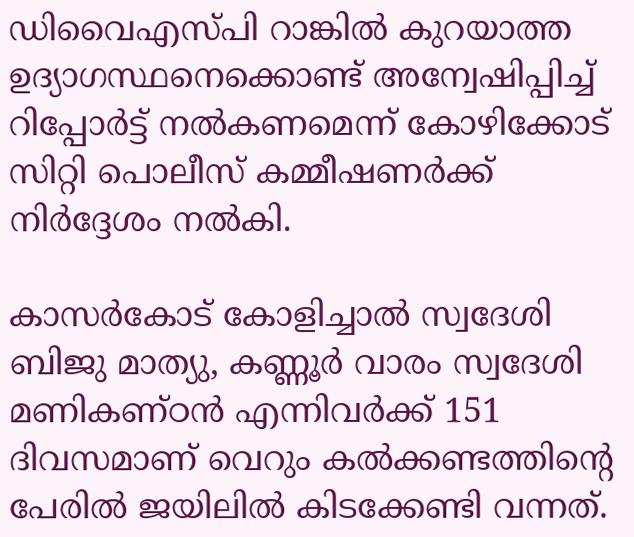ഡിവൈഎസ്പി റാങ്കിൽ കുറയാത്ത ഉദ്യാഗസ്ഥനെക്കൊണ്ട് അന്വേഷിപ്പിച്ച് റിപ്പോർട്ട് നൽകണമെന്ന് കോഴിക്കോട് സിറ്റി പൊലീസ് കമ്മീഷണർക്ക് നിർദ്ദേശം നൽകി.

കാസർകോട് കോളിച്ചാൽ സ്വദേശി ബിജു മാത്യു, കണ്ണൂർ വാരം സ്വദേശി മണികണ്ഠൻ എന്നിവർക്ക് 151 ദിവസമാണ് വെറും കൽക്കണ്ടത്തിന്റെ പേരിൽ ജയിലിൽ കിടക്കേണ്ടി വന്നത്.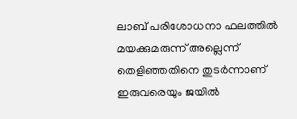ലാബ് പരിശോധനാ ഫലത്തിൽ മയക്കുമരുന്ന് അല്ലെന്ന് തെളിഞ്ഞതിനെ തുടർന്നാണ് ഇരുവരെയും ജയിൽ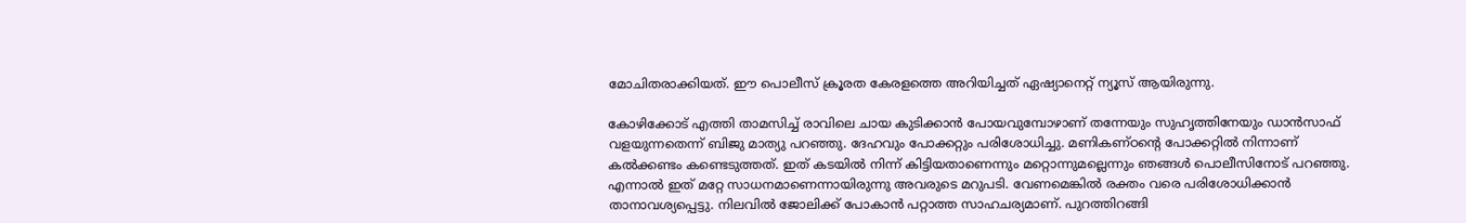മോചിതരാക്കിയത്. ഈ പൊലീസ് ക്രൂരത കേരളത്തെ അറിയിച്ചത് ഏഷ്യാനെറ്റ് ന്യൂസ് ആയിരുന്നു.

കോഴിക്കോട് എത്തി താമസിച്ച് രാവിലെ ചായ കുടിക്കാൻ പോയവുമ്പോഴാണ് തന്നേയും സുഹൃത്തിനേയും ഡാൻസാഫ് വളയുന്നതെന്ന് ബിജു മാത്യു പറഞ്ഞു. ദേഹവും പോക്കറ്റും പരിശോധിച്ചു. മണികണ്ഠൻ്റെ പോക്കറ്റിൽ നിന്നാണ് കൽക്കണ്ടം കണ്ടെടുത്തത്. ഇത് കടയിൽ നിന്ന് കിട്ടിയതാണെന്നും മറ്റൊന്നുമല്ലെന്നും ഞങ്ങൾ പൊലീസിനോട് പറ‍ഞ്ഞു. എന്നാൽ ഇത് മറ്റേ സാധനമാണെന്നായിരുന്നു അവരുടെ മറുപടി. വേണമെങ്കിൽ രക്തം വരെ പരിശോധിക്കാൻ താനാവശ്യപ്പെട്ടു. നിലവിൽ ജോലിക്ക് പോകാൻ പറ്റാത്ത സാഹചര്യമാണ്. പുറത്തിറങ്ങി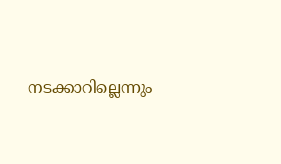നടക്കാറില്ലെന്നും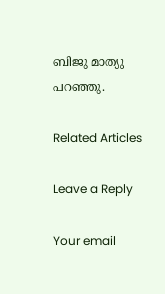ബിജു മാത്യു പറഞ്ഞു.

Related Articles

Leave a Reply

Your email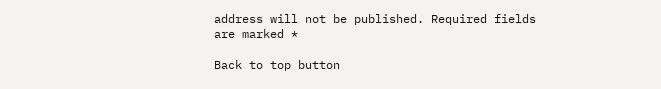address will not be published. Required fields are marked *

Back to top button